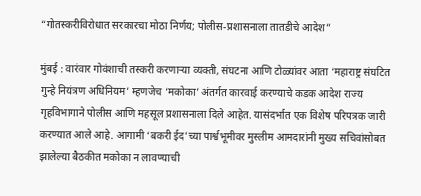“गोतस्करीविरोधात सरकारचा मोठा निर्णय; पोलीस-प्रशासनाला तातडीचे आदेश”

मुंबई : वारंवार गोवंशाची तस्करी करणाऱ्या व्यक्ती, संघटना आणि टोळ्यांवर आता ‘महाराष्ट्र संघटित गुन्हे नियंत्रण अधिनियम’ म्हणजेच ‘मकोका’ अंतर्गत कारवाई करण्याचे कडक आदेश राज्य गृहविभागाने पोलीस आणि महसूल प्रशासनाला दिले आहेत. यासंदर्भात एक विशेष परिपत्रक जारी करण्यात आले आहे. आगामी ‘बकरी ईद’च्या पार्श्वभूमीवर मुस्लीम आमदारांनी मुख्य सचिवांसोबत झालेल्या बैठकीत मकोका न लावण्याची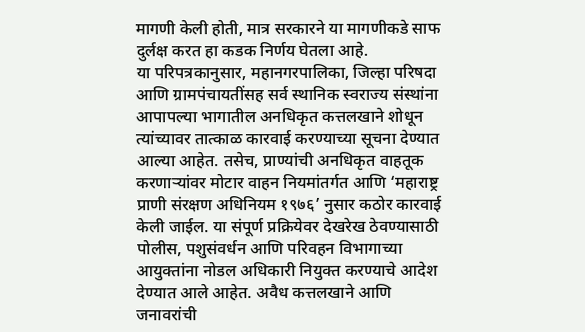मागणी केली होती, मात्र सरकारने या मागणीकडे साफ दुर्लक्ष करत हा कडक निर्णय घेतला आहे.
या परिपत्रकानुसार, महानगरपालिका, जिल्हा परिषदा आणि ग्रामपंचायतींसह सर्व स्थानिक स्वराज्य संस्थांना आपापल्या भागातील अनधिकृत कत्तलखाने शोधून त्यांच्यावर तात्काळ कारवाई करण्याच्या सूचना देण्यात आल्या आहेत. तसेच, प्राण्यांची अनधिकृत वाहतूक करणाऱ्यांवर मोटार वाहन नियमांतर्गत आणि ‘महाराष्ट्र प्राणी संरक्षण अधिनियम १९७६’ नुसार कठोर कारवाई केली जाईल. या संपूर्ण प्रक्रियेवर देखरेख ठेवण्यासाठी पोलीस, पशुसंवर्धन आणि परिवहन विभागाच्या आयुक्तांना नोडल अधिकारी नियुक्त करण्याचे आदेश देण्यात आले आहेत. अवैध कत्तलखाने आणि जनावरांची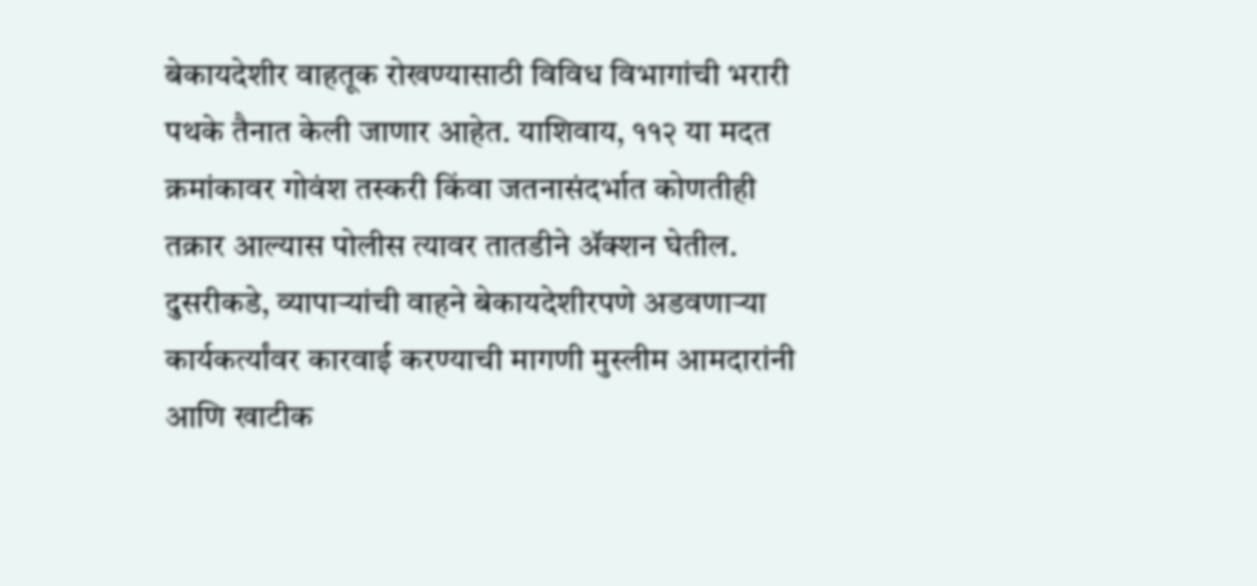बेकायदेशीर वाहतूक रोखण्यासाठी विविध विभागांची भरारी पथके तैनात केली जाणार आहेत. याशिवाय, ११२ या मदत क्रमांकावर गोवंश तस्करी किंवा जतनासंदर्भात कोणतीही तक्रार आल्यास पोलीस त्यावर तातडीने ॲक्शन घेतील. दुसरीकडे, व्यापाऱ्यांची वाहने बेकायदेशीरपणे अडवणाऱ्या कार्यकर्त्यांवर कारवाई करण्याची मागणी मुस्लीम आमदारांनी आणि खाटीक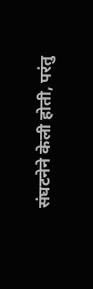संघटनेने केली होती, परंतु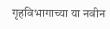गृहविभागाच्या या नवीन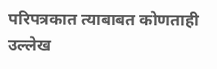परिपत्रकात त्याबाबत कोणताही उल्लेख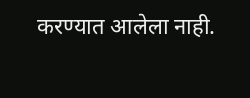करण्यात आलेला नाही.